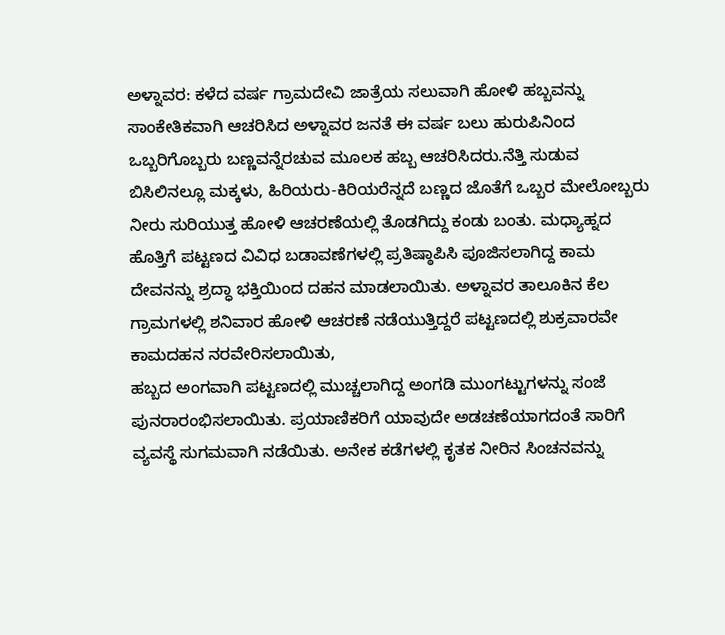ಅಳ್ನಾವರ: ಕಳೆದ ವರ್ಷ ಗ್ರಾಮದೇವಿ ಜಾತ್ರೆಯ ಸಲುವಾಗಿ ಹೋಳಿ ಹಬ್ಬವನ್ನು ಸಾಂಕೇತಿಕವಾಗಿ ಆಚರಿಸಿದ ಅಳ್ನಾವರ ಜನತೆ ಈ ವರ್ಷ ಬಲು ಹುರುಪಿನಿಂದ ಒಬ್ಬರಿಗೊಬ್ಬರು ಬಣ್ಣವನ್ನೆರಚುವ ಮೂಲಕ ಹಬ್ಬ ಆಚರಿಸಿದರು.ನೆತ್ತಿ ಸುಡುವ ಬಿಸಿಲಿನಲ್ಲೂ ಮಕ್ಕಳು, ಹಿರಿಯರು-ಕಿರಿಯರೆನ್ನದೆ ಬಣ್ಣದ ಜೊತೆಗೆ ಒಬ್ಬರ ಮೇಲೋಬ್ಬರು ನೀರು ಸುರಿಯುತ್ತ ಹೋಳಿ ಆಚರಣೆಯಲ್ಲಿ ತೊಡಗಿದ್ದು ಕಂಡು ಬಂತು. ಮಧ್ಯಾಹ್ನದ ಹೊತ್ತಿಗೆ ಪಟ್ಟಣದ ವಿವಿಧ ಬಡಾವಣೆಗಳಲ್ಲಿ ಪ್ರತಿಷ್ಠಾಪಿಸಿ ಪೂಜಿಸಲಾಗಿದ್ದ ಕಾಮ ದೇವನನ್ನು ಶ್ರದ್ಧಾ ಭಕ್ತಿಯಿಂದ ದಹನ ಮಾಡಲಾಯಿತು. ಅಳ್ನಾವರ ತಾಲೂಕಿನ ಕೆಲ ಗ್ರಾಮಗಳಲ್ಲಿ ಶನಿವಾರ ಹೋಳಿ ಆಚರಣೆ ನಡೆಯುತ್ತಿದ್ದರೆ ಪಟ್ಟಣದಲ್ಲಿ ಶುಕ್ರವಾರವೇ ಕಾಮದಹನ ನರವೇರಿಸಲಾಯಿತು,
ಹಬ್ಬದ ಅಂಗವಾಗಿ ಪಟ್ಟಣದಲ್ಲಿ ಮುಚ್ಚಲಾಗಿದ್ದ ಅಂಗಡಿ ಮುಂಗಟ್ಟುಗಳನ್ನು ಸಂಜೆ ಪುನರಾರಂಭಿಸಲಾಯಿತು. ಪ್ರಯಾಣಿಕರಿಗೆ ಯಾವುದೇ ಅಡಚಣೆಯಾಗದಂತೆ ಸಾರಿಗೆ ವ್ಯವಸ್ಥೆ ಸುಗಮವಾಗಿ ನಡೆಯಿತು. ಅನೇಕ ಕಡೆಗಳಲ್ಲಿ ಕೃತಕ ನೀರಿನ ಸಿಂಚನವನ್ನು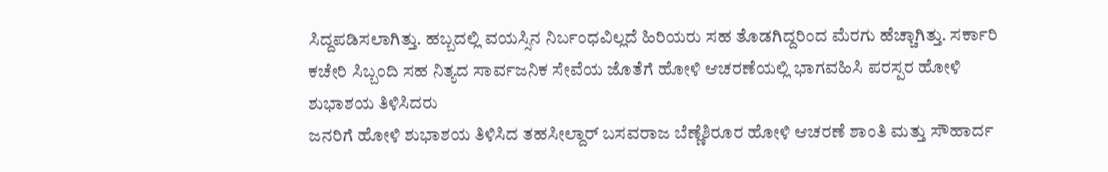ಸಿದ್ದಪಡಿಸಲಾಗಿತ್ತು. ಹಬ್ಬದಲ್ಲಿ ವಯಸ್ಸಿನ ನಿರ್ಬಂಧವಿಲ್ಲದೆ ಹಿರಿಯರು ಸಹ ತೊಡಗಿದ್ದರಿಂದ ಮೆರಗು ಹೆಚ್ಚಾಗಿತ್ತು. ಸರ್ಕಾರಿ ಕಚೇರಿ ಸಿಬ್ಬಂದಿ ಸಹ ನಿತ್ಯದ ಸಾರ್ವಜನಿಕ ಸೇವೆಯ ಜೊತೆಗೆ ಹೋಳಿ ಆಚರಣೆಯಲ್ಲಿ ಭಾಗವಹಿಸಿ ಪರಸ್ಪರ ಹೋಳಿ ಶುಭಾಶಯ ತಿಳಿಸಿದರು
ಜನರಿಗೆ ಹೋಳಿ ಶುಭಾಶಯ ತಿಳಿಸಿದ ತಹಸೀಲ್ದಾರ್ ಬಸವರಾಜ ಬೆಣ್ಣೆಶಿರೂರ ಹೋಳಿ ಆಚರಣೆ ಶಾಂತಿ ಮತ್ತು ಸೌಹಾರ್ದ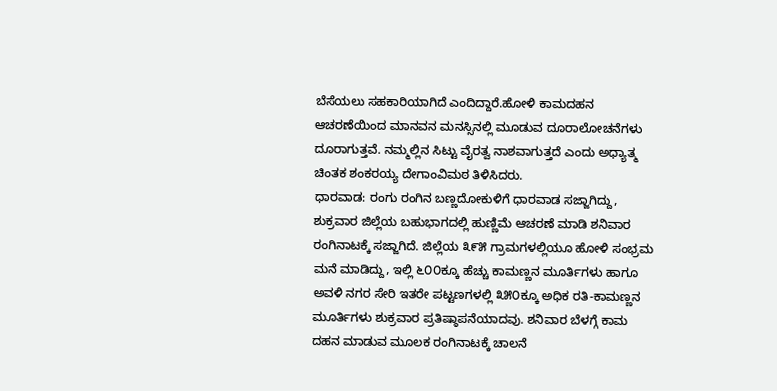ಬೆಸೆಯಲು ಸಹಕಾರಿಯಾಗಿದೆ ಎಂದಿದ್ದಾರೆ.ಹೋಳಿ ಕಾಮದಹನ ಆಚರಣೆಯಿಂದ ಮಾನವನ ಮನಸ್ಸಿನಲ್ಲಿ ಮೂಡುವ ದೂರಾಲೋಚನೆಗಳು ದೂರಾಗುತ್ತವೆ. ನಮ್ಮಲ್ಲಿನ ಸಿಟ್ಟು ವೈರತ್ವ ನಾಶವಾಗುತ್ತದೆ ಎಂದು ಅಧ್ಯಾತ್ಮ ಚಿಂತಕ ಶಂಕರಯ್ಯ ದೇಗಾಂವಿಮಠ ತಿಳಿಸಿದರು.
ಧಾರವಾಡ: ರಂಗು ರಂಗಿನ ಬಣ್ಣದೋಕುಳಿಗೆ ಧಾರವಾಡ ಸಜ್ಜಾಗಿದ್ದು, ಶುಕ್ರವಾರ ಜಿಲ್ಲೆಯ ಬಹುಭಾಗದಲ್ಲಿ ಹುಣ್ಣಿಮೆ ಆಚರಣೆ ಮಾಡಿ ಶನಿವಾರ ರಂಗಿನಾಟಕ್ಕೆ ಸಜ್ಜಾಗಿದೆ. ಜಿಲ್ಲೆಯ ೩೯೫ ಗ್ರಾಮಗಳಲ್ಲಿಯೂ ಹೋಳಿ ಸಂಭ್ರಮ ಮನೆ ಮಾಡಿದ್ದು, ಇಲ್ಲಿ ೬೦೦ಕ್ಕೂ ಹೆಚ್ಚು ಕಾಮಣ್ಣನ ಮೂರ್ತಿಗಳು ಹಾಗೂ ಅವಳಿ ನಗರ ಸೇರಿ ಇತರೇ ಪಟ್ಟಣಗಳಲ್ಲಿ ೩೫೦ಕ್ಕೂ ಅಧಿಕ ರತಿ-ಕಾಮಣ್ಣನ ಮೂರ್ತಿಗಳು ಶುಕ್ರವಾರ ಪ್ರತಿಷ್ಠಾಪನೆಯಾದವು. ಶನಿವಾರ ಬೆಳಗ್ಗೆ ಕಾಮ ದಹನ ಮಾಡುವ ಮೂಲಕ ರಂಗಿನಾಟಕ್ಕೆ ಚಾಲನೆ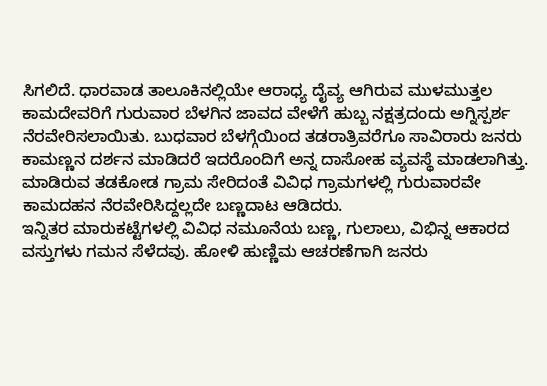ಸಿಗಲಿದೆ. ಧಾರವಾಡ ತಾಲೂಕಿನಲ್ಲಿಯೇ ಆರಾಧ್ಯ ದೈವ್ಯ ಆಗಿರುವ ಮುಳಮುತ್ತಲ ಕಾಮದೇವರಿಗೆ ಗುರುವಾರ ಬೆಳಗಿನ ಜಾವದ ವೇಳೆಗೆ ಹುಬ್ಬ ನಕ್ಷತ್ರದಂದು ಅಗ್ನಿಸ್ಪರ್ಶ ನೆರವೇರಿಸಲಾಯಿತು. ಬುಧವಾರ ಬೆಳಗ್ಗೆಯಿಂದ ತಡರಾತ್ರಿವರೆಗೂ ಸಾವಿರಾರು ಜನರು ಕಾಮಣ್ಣನ ದರ್ಶನ ಮಾಡಿದರೆ ಇದರೊಂದಿಗೆ ಅನ್ನ ದಾಸೋಹ ವ್ಯವಸ್ಥೆ ಮಾಡಲಾಗಿತ್ತು.
ಮಾಡಿರುವ ತಡಕೋಡ ಗ್ರಾಮ ಸೇರಿದಂತೆ ವಿವಿಧ ಗ್ರಾಮಗಳಲ್ಲಿ ಗುರುವಾರವೇ ಕಾಮದಹನ ನೆರವೇರಿಸಿದ್ದಲ್ಲದೇ ಬಣ್ಣದಾಟ ಆಡಿದರು.
ಇನ್ನಿತರ ಮಾರುಕಟ್ಟೆಗಳಲ್ಲಿ ವಿವಿಧ ನಮೂನೆಯ ಬಣ್ಣ, ಗುಲಾಲು, ವಿಭಿನ್ನ ಆಕಾರದ ವಸ್ತುಗಳು ಗಮನ ಸೆಳೆದವು. ಹೋಳಿ ಹುಣ್ಣಿಮ ಆಚರಣೆಗಾಗಿ ಜನರು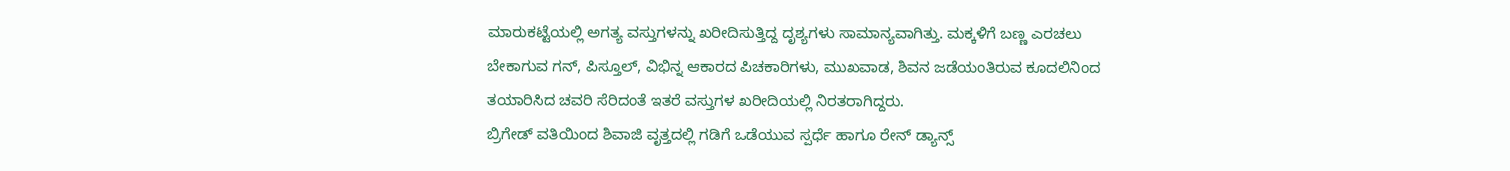ಮಾರುಕಟ್ಟೆಯಲ್ಲಿ ಅಗತ್ಯ ವಸ್ತುಗಳನ್ನು ಖರೀದಿಸುತ್ತಿದ್ದ ದೃಶ್ಯಗಳು ಸಾಮಾನ್ಯವಾಗಿತ್ತು. ಮಕ್ಕಳಿಗೆ ಬಣ್ಣ ಎರಚಲು ಬೇಕಾಗುವ ಗನ್, ಪಿಸ್ತೂಲ್, ವಿಭಿನ್ನ ಆಕಾರದ ಪಿಚಕಾರಿಗಳು, ಮುಖವಾಡ, ಶಿವನ ಜಡೆಯಂತಿರುವ ಕೂದಲಿನಿಂದ ತಯಾರಿಸಿದ ಚವರಿ ಸೆರಿದಂತೆ ಇತರೆ ವಸ್ತುಗಳ ಖರೀದಿಯಲ್ಲಿ ನಿರತರಾಗಿದ್ದರು.
ಬ್ರಿಗೇಡ್ ವತಿಯಿಂದ ಶಿವಾಜಿ ವೃತ್ತದಲ್ಲಿ ಗಡಿಗೆ ಒಡೆಯುವ ಸ್ಪರ್ಧೆ ಹಾಗೂ ರೇನ್ ಡ್ಯಾನ್ಸ್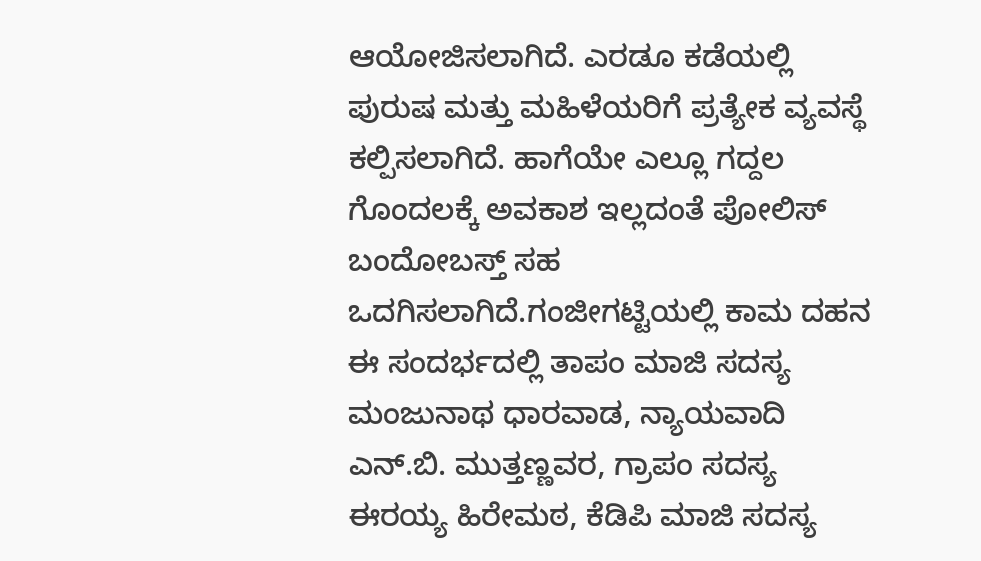ಆಯೋಜಿಸಲಾಗಿದೆ. ಎರಡೂ ಕಡೆಯಲ್ಲಿ ಪುರುಷ ಮತ್ತು ಮಹಿಳೆಯರಿಗೆ ಪ್ರತ್ಯೇಕ ವ್ಯವಸ್ಥೆ ಕಲ್ಪಿಸಲಾಗಿದೆ. ಹಾಗೆಯೇ ಎಲ್ಲೂ ಗದ್ದಲ ಗೊಂದಲಕ್ಕೆ ಅವಕಾಶ ಇಲ್ಲದಂತೆ ಪೋಲಿಸ್ ಬಂದೋಬಸ್ತ್ ಸಹ ಒದಗಿಸಲಾಗಿದೆ.ಗಂಜೀಗಟ್ಟಿಯಲ್ಲಿ ಕಾಮ ದಹನ
ಈ ಸಂದರ್ಭದಲ್ಲಿ ತಾಪಂ ಮಾಜಿ ಸದಸ್ಯ ಮಂಜುನಾಥ ಧಾರವಾಡ, ನ್ಯಾಯವಾದಿ ಎನ್.ಬಿ. ಮುತ್ತಣ್ಣವರ, ಗ್ರಾಪಂ ಸದಸ್ಯ ಈರಯ್ಯ ಹಿರೇಮಠ, ಕೆಡಿಪಿ ಮಾಜಿ ಸದಸ್ಯ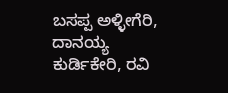ಬಸಪ್ಪ ಅಳ್ಳೀಗೆರಿ, ದಾನಯ್ಯ ಕುರ್ಡಿಕೇರಿ, ರವಿ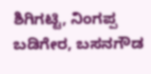ಶಿಗಿಗಟ್ಟಿ, ನಿಂಗಪ್ಪ ಬಡಿಗೇರ, ಬಸನಗೌಡ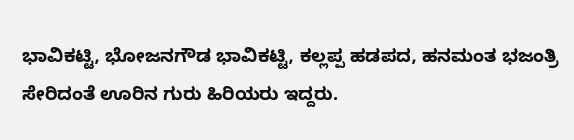ಭಾವಿಕಟ್ಟಿ, ಭೋಜನಗೌಡ ಭಾವಿಕಟ್ಟಿ, ಕಲ್ಲಪ್ಪ ಹಡಪದ, ಹನಮಂತ ಭಜಂತ್ರಿ ಸೇರಿದಂತೆ ಊರಿನ ಗುರು ಹಿರಿಯರು ಇದ್ದರು.